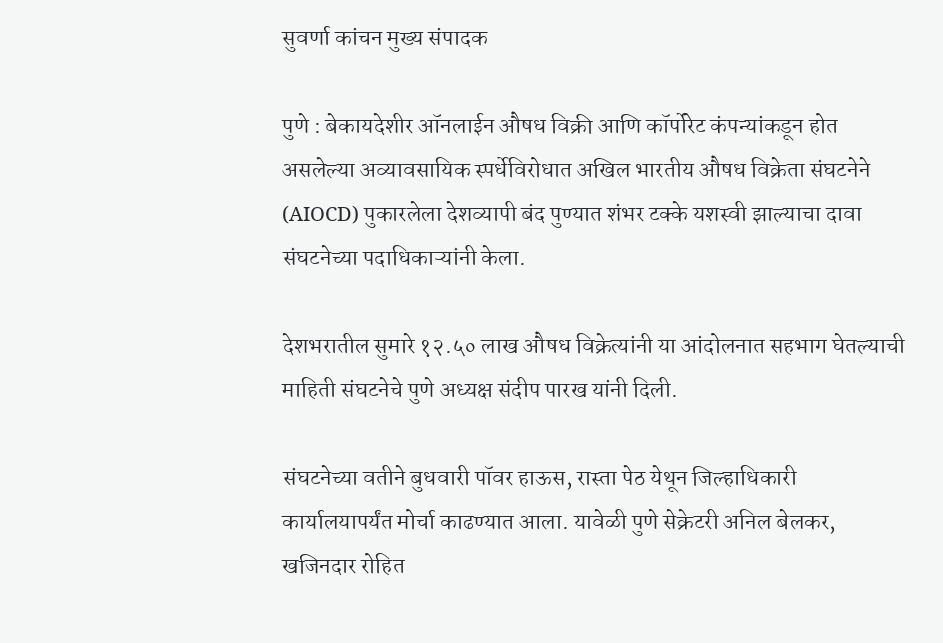सुवर्णा कांचन मुख्य संपादक

पुणे : बेकायदेशीर ऑनलाईन औषध विक्री आणि कॉर्पोरेट कंपन्यांकडून होत असलेल्या अव्यावसायिक स्पर्धेविरोधात अखिल भारतीय औषध विक्रेता संघटनेने (AIOCD) पुकारलेला देशव्यापी बंद पुण्यात शंभर टक्के यशस्वी झाल्याचा दावा संघटनेच्या पदाधिकाऱ्यांनी केला.

देशभरातील सुमारे १२.५० लाख औषध विक्रेत्यांनी या आंदोलनात सहभाग घेतल्याची माहिती संघटनेचे पुणे अध्यक्ष संदीप पारख यांनी दिली.

संघटनेच्या वतीने बुधवारी पॉवर हाऊस, रास्ता पेठ येथून जिल्हाधिकारी कार्यालयापर्यंत मोर्चा काढण्यात आला. यावेळी पुणे सेक्रेटरी अनिल बेलकर, खजिनदार रोहित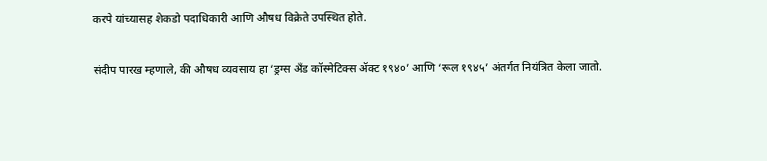करपे यांच्यासह शेकडो पदाधिकारी आणि औषध विक्रेते उपस्थित होते.

संदीप पारख म्हणाले, की औषध व्यवसाय हा ‘ड्रग्स अँड कॉस्मेटिक्स ॲक्ट १९४०’ आणि ‘रूल १९४५’ अंतर्गत नियंत्रित केला जातो.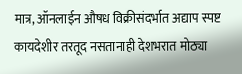मात्र, ऑनलाईन औषध विक्रीसंदर्भात अद्याप स्पष्ट कायदेशीर तरतूद नसतानाही देशभरात मोठ्या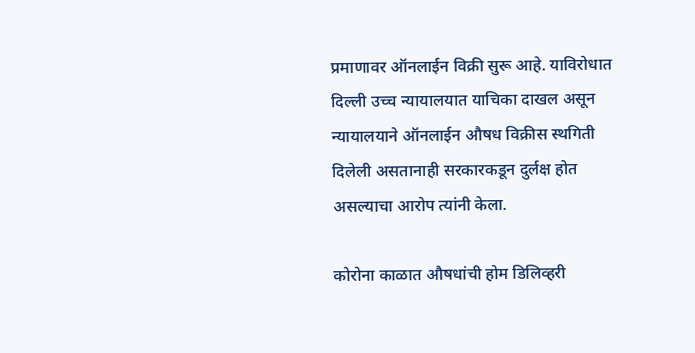प्रमाणावर ऑनलाईन विक्री सुरू आहे. याविरोधात दिल्ली उच्च न्यायालयात याचिका दाखल असून न्यायालयाने ऑनलाईन औषध विक्रीस स्थगिती दिलेली असतानाही सरकारकडून दुर्लक्ष होत असल्याचा आरोप त्यांनी केला.

कोरोना काळात औषधांची होम डिलिव्हरी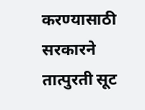करण्यासाठी सरकारने तात्पुरती सूट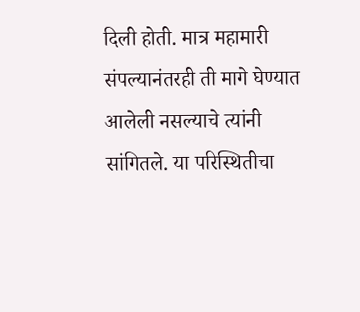दिली होती. मात्र महामारी संपल्यानंतरही ती मागे घेण्यात आलेली नसल्याचे त्यांनी सांगितले. या परिस्थितीचा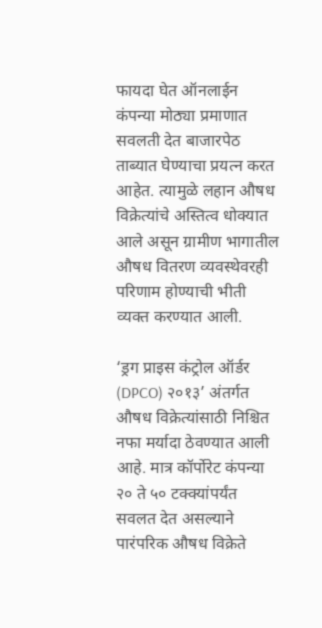फायदा घेत ऑनलाईन कंपन्या मोठ्या प्रमाणात सवलती देत बाजारपेठ ताब्यात घेण्याचा प्रयत्न करत आहेत. त्यामुळे लहान औषध विक्रेत्यांचे अस्तित्व धोक्यात आले असून ग्रामीण भागातील औषध वितरण व्यवस्थेवरही परिणाम होण्याची भीती व्यक्त करण्यात आली.

‘ड्रग प्राइस कंट्रोल ऑर्डर (DPCO) २०१३’ अंतर्गत औषध विक्रेत्यांसाठी निश्चित नफा मर्यादा ठेवण्यात आली आहे. मात्र कॉर्पोरेट कंपन्या २० ते ५० टक्क्यांपर्यंत सवलत देत असल्याने पारंपरिक औषध विक्रेते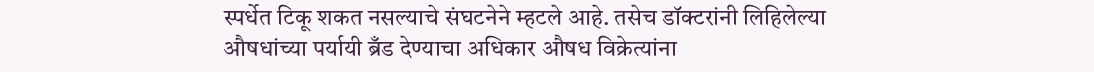स्पर्धेत टिकू शकत नसल्याचे संघटनेने म्हटले आहे. तसेच डॉक्टरांनी लिहिलेल्या औषधांच्या पर्यायी ब्रँड देण्याचा अधिकार औषध विक्रेत्यांना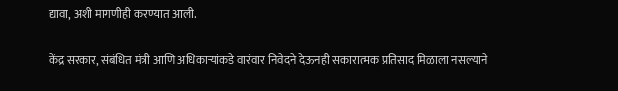द्यावा, अशी मागणीही करण्यात आली.

केंद्र सरकार, संबंधित मंत्री आणि अधिकाऱ्यांकडे वारंवार निवेदने देऊनही सकारात्मक प्रतिसाद मिळाला नसल्याने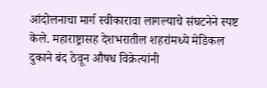आंदोलनाचा मार्ग स्वीकारावा लागल्याचे संघटनेने स्पष्ट केले. महाराष्ट्रासह देशभरातील शहरांमध्ये मेडिकल दुकाने बंद ठेवून औषध विक्रेत्यांनी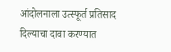आंदोलनाला उत्स्फूर्त प्रतिसाद दिल्याचा दावा करण्यात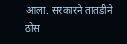आला. सरकारने तातडीने ठोस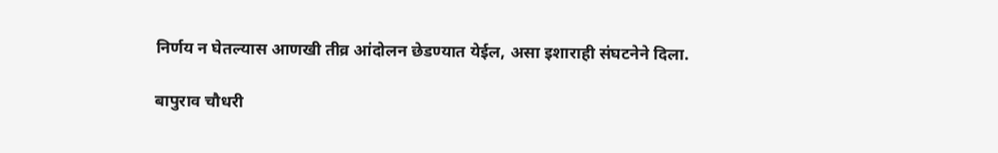निर्णय न घेतल्यास आणखी तीव्र आंदोलन छेडण्यात येईल, असा इशाराही संघटनेने दिला.

बापुराव चौधरी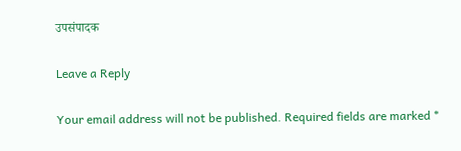उपसंपादक

Leave a Reply

Your email address will not be published. Required fields are marked *